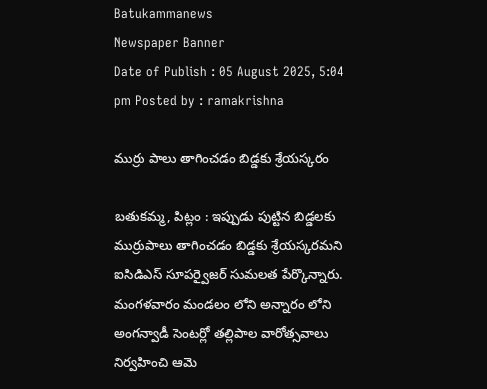Batukammanews
Newspaper Banner
Date of Publish : 05 August 2025, 5:04 pm Posted by : ramakrishna

ముర్రు పాలు తాగించడం బిడ్డకు శ్రేయస్కరం

బతుకమ్మ, పిట్లం : ఇప్పుడు పుట్టిన బిడ్డలకు ముర్రుపాలు తాగించడం బిడ్డకు శ్రేయస్కరమని ఐసిడిఎస్ సూపర్వైజర్ సుమలత పేర్కొన్నారు. మంగళవారం మండలం లోని అన్నారం లోని అంగన్వాడీ సెంటర్లో తల్లిపాల వారోత్సవాలు నిర్వహించి ఆమె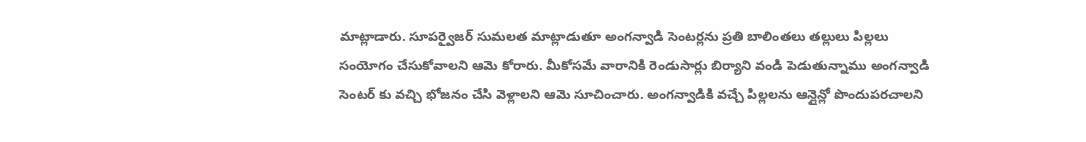మాట్లాడారు. సూపర్వైజర్ సుమలత మాట్లాడుతూ అంగన్వాడి సెంటర్లను ప్రతి బాలింతలు తల్లులు పిల్లలు సంయోగం చేసుకోవాలని ఆమె కోరారు. మీకోసమే వారానికి రెండుసార్లు బిర్యాని వండి పెడుతున్నాము అంగన్వాడి సెంటర్ కు వచ్చి భోజనం చేసి వెళ్లాలని ఆమె సూచించారు. అంగన్వాడికి వచ్చే పిల్లలను ఆన్లైన్లో పొందుపరచాలని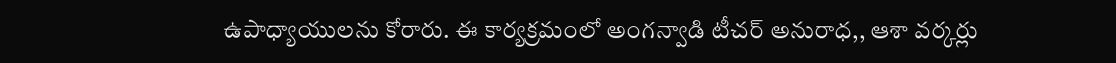ఉపాధ్యాయులను కోరారు. ఈ కార్యక్రమంలో అంగన్వాడి టీచర్ అనురాధ,, ఆశా వర్కర్లు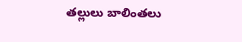తల్లులు బాలింతలు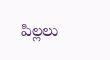పిల్లలు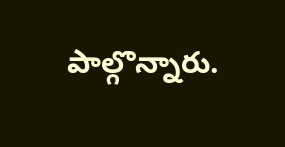పాల్గొన్నారు.